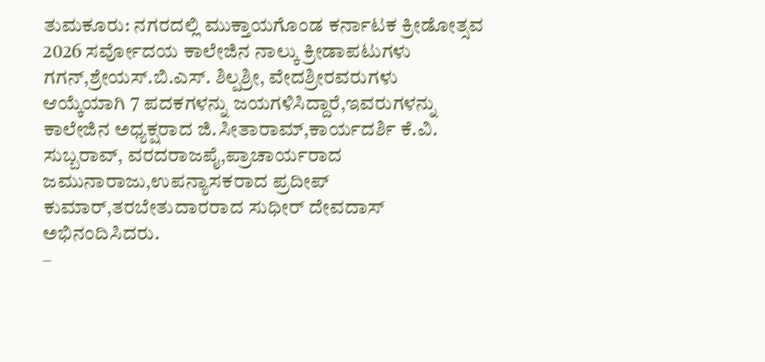ತುಮಕೂರು: ನಗರದಲ್ಲಿ ಮುಕ್ತಾಯಗೊಂಡ ಕರ್ನಾಟಕ ಕ್ರೀಡೋತ್ಸವ 2026 ಸರ್ವೋದಯ ಕಾಲೇಜಿನ ನಾಲ್ಕು ಕ್ರೀಡಾಪಟುಗಳು ಗಗನ್,ಶ್ರೇಯಸ್.ಬಿ.ಎಸ್. ಶಿಲ್ಪಶ್ರೀ, ವೇದಶ್ರೀರವರುಗಳು ಆಯ್ಕೆಯಾಗಿ 7 ಪದಕಗಳನ್ನು ಜಯಗಳಿಸಿದ್ದಾರೆ,ಇವರುಗಳನ್ನು ಕಾಲೇಜಿನ ಅಧ್ಯಕ್ಷರಾದ ಜಿ.ಸೀತಾರಾಮ್,ಕಾರ್ಯದರ್ಶಿ ಕೆ.ವಿ. ಸುಬ್ಬರಾವ್, ವರದರಾಜಪೈ,ಪ್ರಾಚಾರ್ಯರಾದ ಜಮುನಾರಾಜು,ಉಪನ್ಯಾಸಕರಾದ ಪ್ರದೀಪ್ ಕುಮಾರ್,ತರಬೇತುದಾರರಾದ ಸುಧೀರ್ ದೇವದಾಸ್ ಅಭಿನಂದಿಸಿದರು.
–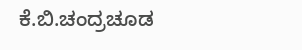ಕೆ.ಬಿ.ಚಂದ್ರಚೂಡ